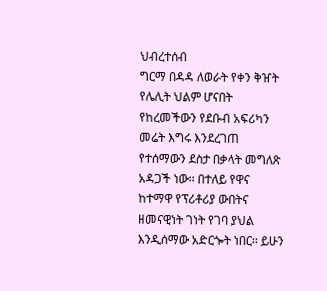ህብረተሰብ
ግርማ በዳዳ ለወራት የቀን ቅዠት የሌሊት ህልም ሆናበት የከረመችውን የደቡብ አፍሪካን መሬት እግሩ እንደረገጠ የተሰማውን ደስታ በቃላት መግለጽ አዳጋች ነው፡፡ በተለይ የዋና ከተማዋ የፕሪቶሪያ ውበትና ዘመናዊነት ገነት የገባ ያህል እንዲሰማው አድርጐት ነበር፡፡ ይሁን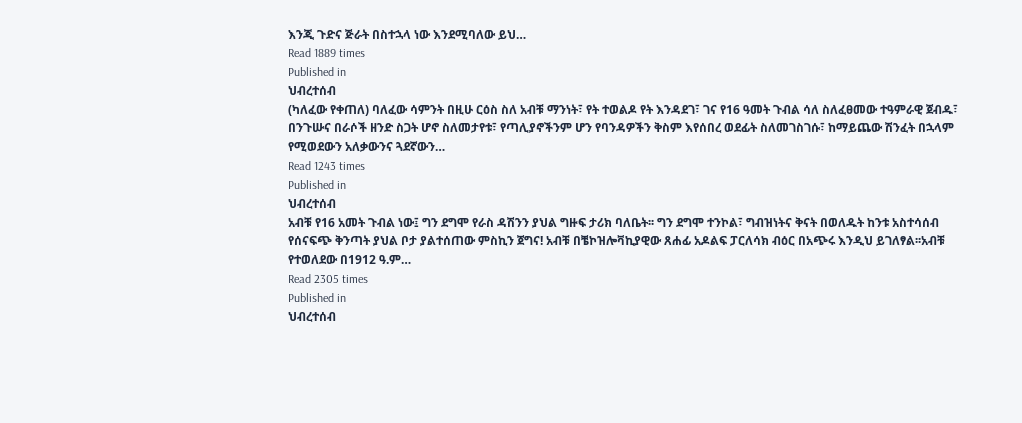እንጂ ጉድና ጅራት በስተኋላ ነው እንደሚባለው ይህ…
Read 1889 times
Published in
ህብረተሰብ
(ካለፈው የቀጠለ) ባለፈው ሳምንት በዚሁ ርዕስ ስለ አብቹ ማንነት፣ የት ተወልዶ የት እንዳደገ፣ ገና የ16 ዓመት ጉብል ሳለ ስለፈፀመው ተዓምራዊ ጀብዱ፣ በንጉሡና በራሶች ዘንድ ስጋት ሆኖ ስለመታየቱ፣ የጣሊያኖችንም ሆን የባንዳዎችን ቅስም እየሰበረ ወደፊት ስለመገስገሱ፣ ከማይጨው ሽንፈት በኋላም የሚወደውን አለቃውንና ጓደኛውን…
Read 1243 times
Published in
ህብረተሰብ
አብቹ የ16 አመት ጉብል ነው፤ ግን ደግሞ የራስ ዳሽንን ያህል ግዙፍ ታሪክ ባለቤት፡፡ ግን ደግሞ ተንኮል፣ ግብዝነትና ቅናት በወለዱት ከንቱ አስተሳሰብ የሰናፍጭ ቅንጣት ያህል ቦታ ያልተሰጠው ምስኪን ጀግና! አብቹ በቼኮዝሎቫኪያዊው ጸሐፊ አዶልፍ ፓርለሳክ ብዕር በአጭሩ እንዲህ ይገለፃል፡፡አብቹ የተወለደው በ1912 ዓ.ም…
Read 2305 times
Published in
ህብረተሰብ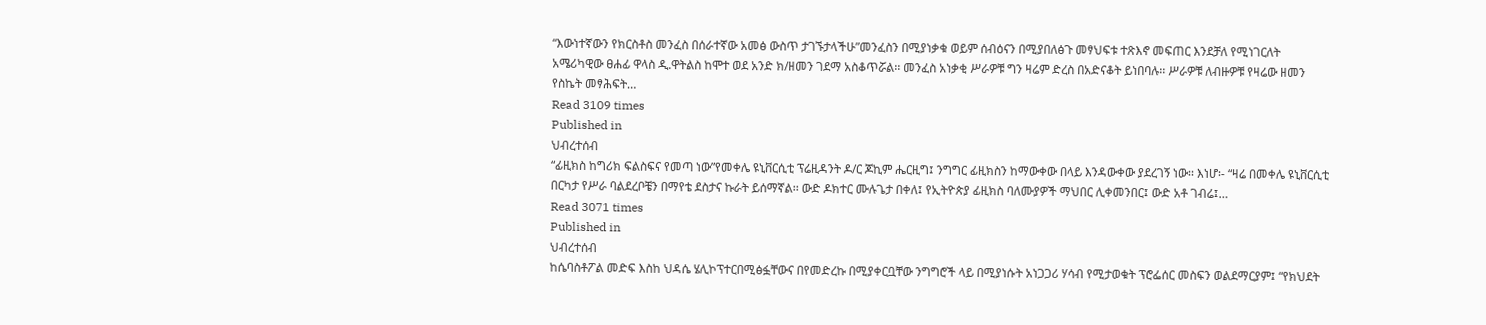“እውነተኛውን የክርስቶስ መንፈስ በሰራተኛው አመፅ ውስጥ ታገኙታላችሁ”መንፈስን በሚያነቃቁ ወይም ሰብዕናን በሚያበለፅጉ መፃህፍቱ ተጽእኖ መፍጠር እንደቻለ የሚነገርለት አሜሪካዊው ፀሐፊ ዋላስ ዲ.ዋትልስ ከሞተ ወደ አንድ ክ/ዘመን ገደማ አስቆጥሯል፡፡ መንፈስ አነቃቂ ሥራዎቹ ግን ዛሬም ድረስ በአድናቆት ይነበባሉ፡፡ ሥራዎቹ ለብዙዎቹ የዛሬው ዘመን የስኬት መፃሕፍት…
Read 3109 times
Published in
ህብረተሰብ
“ፊዚክስ ከግሪክ ፍልስፍና የመጣ ነው”የመቀሌ ዩኒቨርሲቲ ፕሬዚዳንት ዶ/ር ጆኪም ሔርዚግ፤ ንግግር ፊዚክስን ከማውቀው በላይ እንዳውቀው ያደረገኝ ነው፡፡ እነሆ፡- “ዛሬ በመቀሌ ዩኒቨርሲቲ በርካታ የሥራ ባልደረቦቼን በማየቴ ደስታና ኩራት ይሰማኛል፡፡ ውድ ዶክተር ሙሉጌታ በቀለ፤ የኢትዮጵያ ፊዚክስ ባለሙያዎች ማህበር ሊቀመንበር፤ ውድ አቶ ገብሬ፤…
Read 3071 times
Published in
ህብረተሰብ
ከሴባስቶፖል መድፍ እስከ ህዳሴ ሄሊኮፕተርበሚፅፏቸውና በየመድረኩ በሚያቀርቧቸው ንግግሮች ላይ በሚያነሱት አነጋጋሪ ሃሳብ የሚታወቁት ፕሮፌሰር መስፍን ወልደማርያም፤ “የክህደት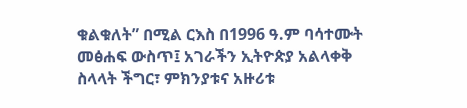ቁልቁለት” በሚል ርእስ በ1996 ዓ.ም ባሳተሙት መፅሐፍ ውስጥ፤ አገራችን ኢትዮጵያ አልላቀቅ ስላላት ችግር፣ ምክንያቱና አዙሪቱ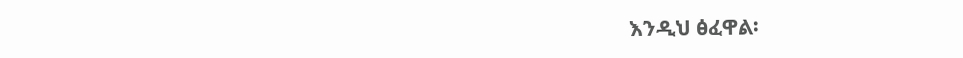እንዲህ ፅፈዋል፡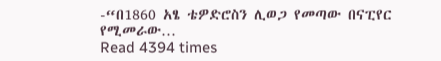-“በ1860 አፄ ቴዎድሮስን ሊወጋ የመጣው በናፒየር የሚመራው…
Read 4394 times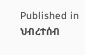Published in
ህብረተሰብ